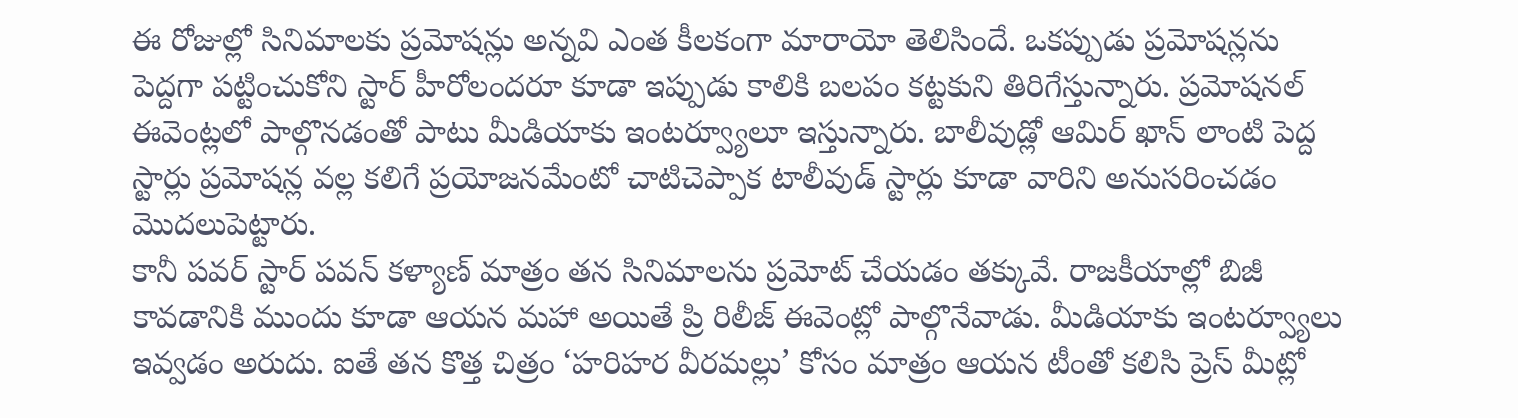ఈ రోజుల్లో సినిమాలకు ప్రమోషన్లు అన్నవి ఎంత కీలకంగా మారాయో తెలిసిందే. ఒకప్పుడు ప్రమోషన్లను పెద్దగా పట్టించుకోని స్టార్ హీరోలందరూ కూడా ఇప్పుడు కాలికి బలపం కట్టకుని తిరిగేస్తున్నారు. ప్రమోషనల్ ఈవెంట్లలో పాల్గొనడంతో పాటు మీడియాకు ఇంటర్వ్యూలూ ఇస్తున్నారు. బాలీవుడ్లో ఆమిర్ ఖాన్ లాంటి పెద్ద స్టార్లు ప్రమోషన్ల వల్ల కలిగే ప్రయోజనమేంటో చాటిచెప్పాక టాలీవుడ్ స్టార్లు కూడా వారిని అనుసరించడం మొదలుపెట్టారు.
కానీ పవర్ స్టార్ పవన్ కళ్యాణ్ మాత్రం తన సినిమాలను ప్రమోట్ చేయడం తక్కువే. రాజకీయాల్లో బిజీ కావడానికి ముందు కూడా ఆయన మహా అయితే ప్రి రిలీజ్ ఈవెంట్లో పాల్గొనేవాడు. మీడియాకు ఇంటర్వ్యూలు ఇవ్వడం అరుదు. ఐతే తన కొత్త చిత్రం ‘హరిహర వీరమల్లు’ కోసం మాత్రం ఆయన టీంతో కలిసి ప్రెస్ మీట్లో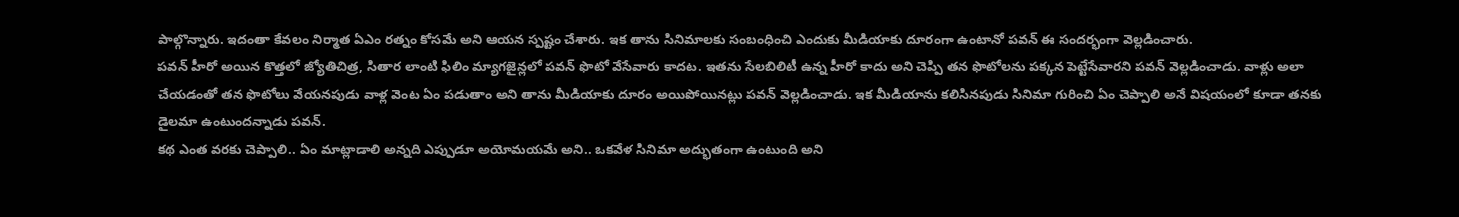పాల్గొన్నారు. ఇదంతా కేవలం నిర్మాత ఏఎం రత్నం కోసమే అని ఆయన స్పష్టం చేశారు. ఇక తాను సినిమాలకు సంబంధించి ఎందుకు మీడియాకు దూరంగా ఉంటానో పవన్ ఈ సందర్భంగా వెల్లడించారు.
పవన్ హీరో అయిన కొత్తలో జ్యోతిచిత్ర, సితార లాంటి ఫిలిం మ్యాగజైన్లలో పవన్ ఫొటో వేసేవారు కాదట. ఇతను సేలబిలిటీ ఉన్న హీరో కాదు అని చెప్పి తన ఫొటోలను పక్కన పెట్టేసేవారని పవన్ వెల్లడించాడు. వాళ్లు అలా చేయడంతో తన ఫొటోలు వేయనపుడు వాళ్ల వెంట ఏం పడుతాం అని తాను మీడియాకు దూరం అయిపోయినట్లు పవన్ వెల్లడించాడు. ఇక మీడియాను కలిసినపుడు సినిమా గురించి ఏం చెప్పాలి అనే విషయంలో కూడా తనకు డైలమా ఉంటుందన్నాడు పవన్.
కథ ఎంత వరకు చెప్పాలి.. ఏం మాట్లాడాలి అన్నది ఎప్పుడూ అయోమయమే అని.. ఒకవేళ సినిమా అద్భుతంగా ఉంటుంది అని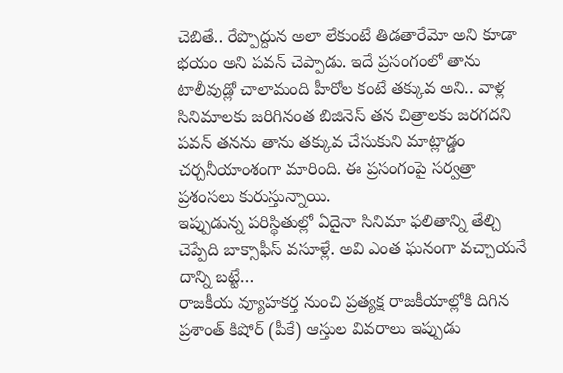చెబితే.. రేప్పొద్దున అలా లేకుంటే తిడతారేమో అని కూడా భయం అని పవన్ చెప్పాడు. ఇదే ప్రసంగంలో తాను టాలీవుడ్లో చాలామంది హీరోల కంటే తక్కువ అని.. వాళ్ల సినిమాలకు జరిగినంత బిజినెస్ తన చిత్రాలకు జరగదని పవన్ తనను తాను తక్కువ చేసుకుని మాట్లాడ్డం చర్చనీయాంశంగా మారింది. ఈ ప్రసంగంపై సర్వత్రా ప్రశంసలు కురుస్తున్నాయి.
ఇప్పుడున్న పరిస్థితుల్లో ఏదైనా సినిమా ఫలితాన్ని తేల్చి చెప్పేది బాక్సాఫీస్ వసూళ్లే. అవి ఎంత ఘనంగా వచ్చాయనే దాన్ని బట్టే…
రాజకీయ వ్యూహకర్త నుంచి ప్రత్యక్ష రాజకీయాల్లోకి దిగిన ప్రశాంత్ కిషోర్ (పీకే) ఆస్తుల వివరాలు ఇప్పుడు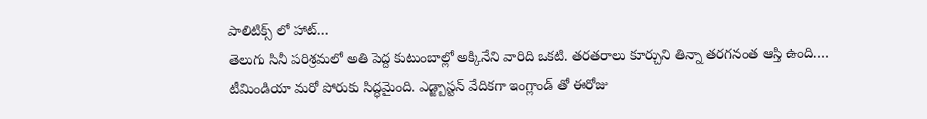పాలిటిక్స్ లో హాట్…
తెలుగు సినీ పరిశ్రమలో అతి పెద్ద కుటుంబాల్లో అక్కినేని వారిది ఒకటి. తరతరాలు కూర్చుని తిన్నా తరగనంత ఆస్తి ఉంది.…
టీమిండియా మరో పోరుకు సిద్ధమైంది. ఎడ్జ్బాస్టన్ వేదికగా ఇంగ్లాండ్ తో ఈరోజు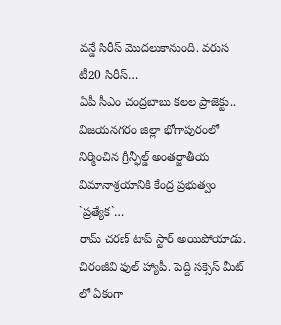వన్డే సిరీస్ మొదలుకానుంది. వరుస టీ20 సిరీస్…
ఏపీ సీఎం చంద్రబాబు కలల ప్రాజెక్టు.. విజయనగరం జిల్లా భోగాపురంలో నిర్మించిన గ్రీన్ఫీల్డ్ అంతర్జాతీయ విమానాశ్రయానికి కేంద్ర ప్రభుత్వం `ప్రత్యేక`…
రామ్ చరణ్ టాప్ స్టార్ అయిపోయాడు. చిరంజీవి ఫుల్ హ్యాపీ. పెద్ది సక్సెస్ మీట్ లో ఏకంగా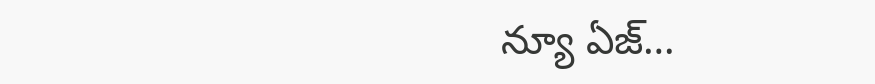న్యూ ఏజ్…